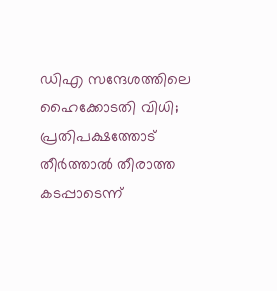ഡിഎ സന്ദേശത്തിലെ ഹൈക്കോടതി വിധി; പ്രതിപക്ഷത്തോട് തീര്‍ത്താല്‍ തീരാത്ത കടപ്പാടെന്ന്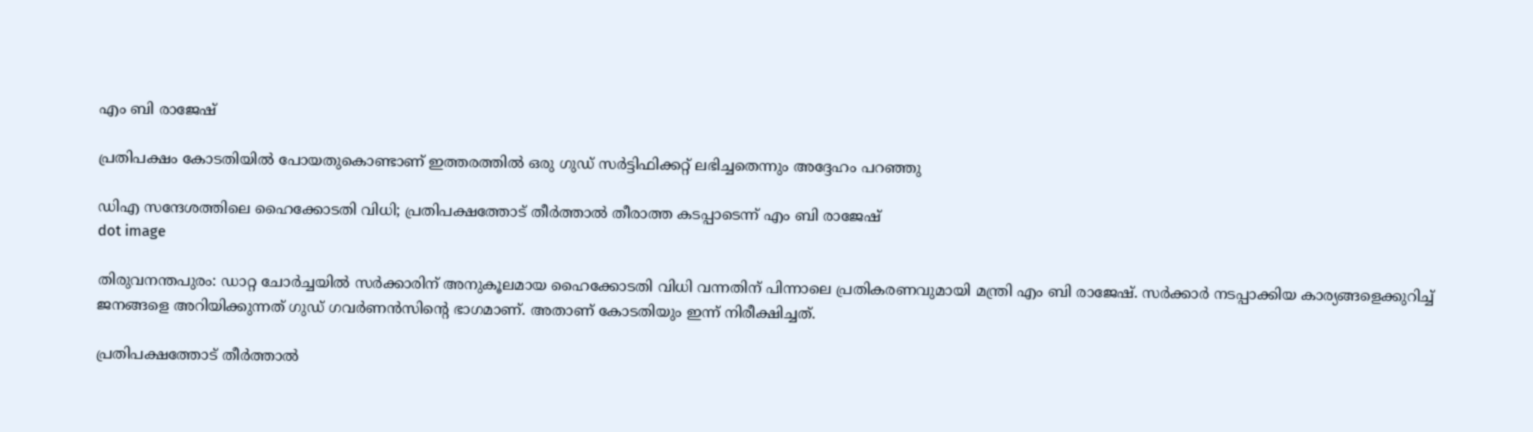എം ബി രാജേഷ്

പ്രതിപക്ഷം കോടതിയില്‍ പോയതുകൊണ്ടാണ് ഇത്തരത്തില്‍ ഒരു ഗുഡ് സര്‍ട്ടിഫിക്കറ്റ് ലഭിച്ചതെന്നും അദ്ദേഹം പറഞ്ഞു

ഡിഎ സന്ദേശത്തിലെ ഹൈക്കോടതി വിധി; പ്രതിപക്ഷത്തോട് തീര്‍ത്താല്‍ തീരാത്ത കടപ്പാടെന്ന് എം ബി രാജേഷ്
dot image

തിരുവനന്തപുരം: ഡാറ്റ ചോര്‍ച്ചയില്‍ സര്‍ക്കാരിന് അനുകൂലമായ ഹൈക്കോടതി വിധി വന്നതിന് പിന്നാലെ പ്രതികരണവുമായി മന്ത്രി എം ബി രാജേഷ്. സര്‍ക്കാര്‍ നടപ്പാക്കിയ കാര്യങ്ങളെക്കുറിച്ച് ജനങ്ങളെ അറിയിക്കുന്നത് ഗുഡ് ഗവര്‍ണന്‍സിന്റെ ഭാഗമാണ്. അതാണ് കോടതിയും ഇന്ന് നിരീക്ഷിച്ചത്.

പ്രതിപക്ഷത്തോട് തീര്‍ത്താല്‍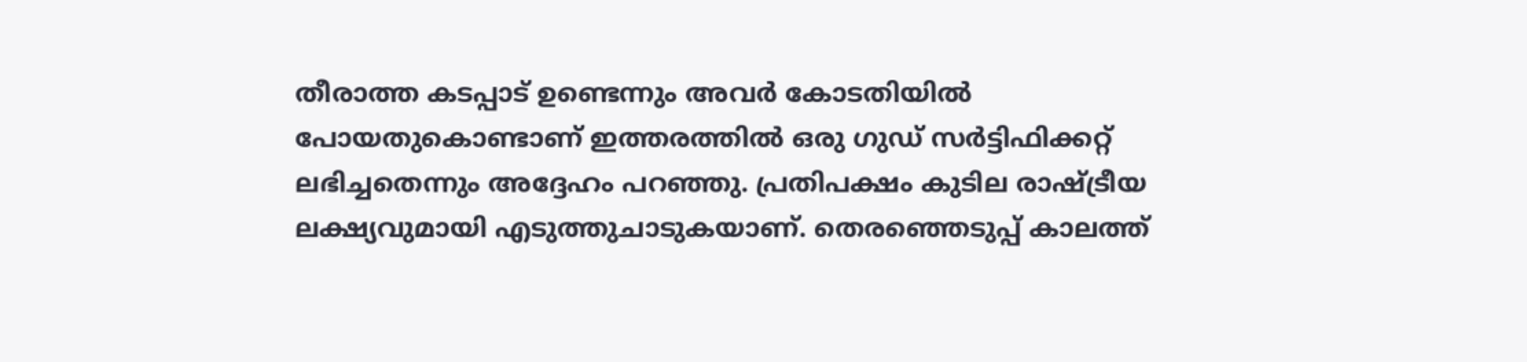തീരാത്ത കടപ്പാട് ഉണ്ടെന്നും അവർ കോടതിയില്‍ പോയതുകൊണ്ടാണ് ഇത്തരത്തില്‍ ഒരു ഗുഡ് സര്‍ട്ടിഫിക്കറ്റ് ലഭിച്ചതെന്നും അദ്ദേഹം പറഞ്ഞു. പ്രതിപക്ഷം കുടില രാഷ്ട്രീയ ലക്ഷ്യവുമായി എടുത്തുചാടുകയാണ്. തെരഞ്ഞെടുപ്പ് കാലത്ത്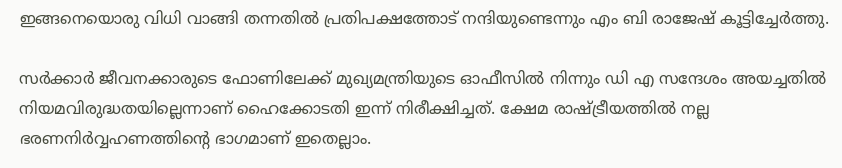ഇങ്ങനെയൊരു വിധി വാങ്ങി തന്നതില്‍ പ്രതിപക്ഷത്തോട് നന്ദിയുണ്ടെന്നും എം ബി രാജേഷ് കൂട്ടിച്ചേര്‍ത്തു.

സര്‍ക്കാര്‍ ജീവനക്കാരുടെ ഫോണിലേക്ക് മുഖ്യമന്ത്രിയുടെ ഓഫീസില്‍ നിന്നും ഡി എ സന്ദേശം അയച്ചതില്‍ നിയമവിരുദ്ധതയില്ലെന്നാണ് ഹൈക്കോടതി ഇന്ന് നിരീക്ഷിച്ചത്. ക്ഷേമ രാഷ്ട്രീയത്തില്‍ നല്ല ഭരണനിര്‍വ്വഹണത്തിന്റെ ഭാഗമാണ് ഇതെല്ലാം.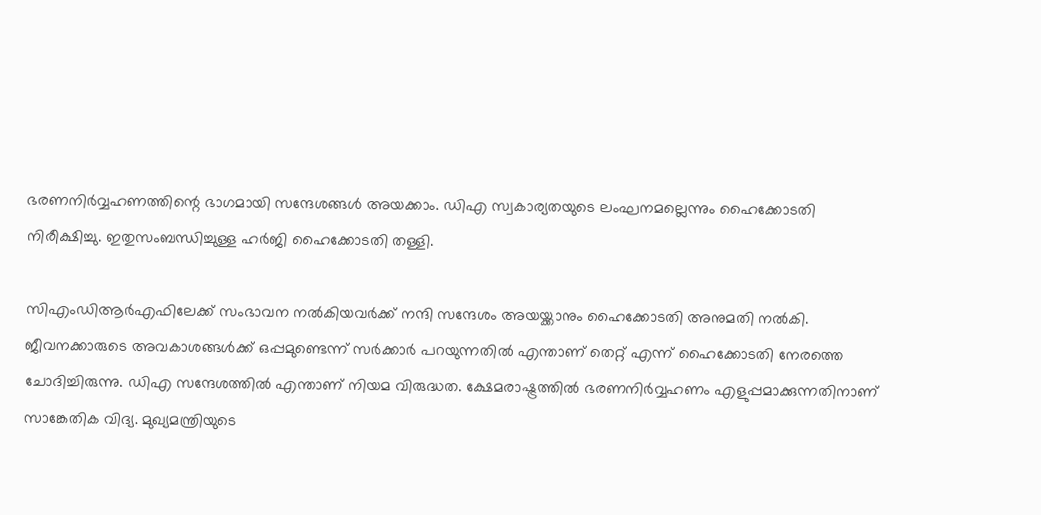ഭരണനിര്‍വ്വഹണത്തിന്റെ ഭാഗമായി സന്ദേശങ്ങള്‍ അയക്കാം. ഡിഎ സ്വകാര്യതയുടെ ലംഘനമല്ലെന്നും ഹൈക്കോടതി നിരീക്ഷിച്ചു. ഇതുസംബന്ധിച്ചുള്ള ഹര്‍ജി ഹൈക്കോടതി തള്ളി.

സിഎംഡിആര്‍എഫിലേക്ക് സംഭാവന നല്‍കിയവര്‍ക്ക് നന്ദി സന്ദേശം അയയ്ക്കാനും ഹൈക്കോടതി അനുമതി നല്‍കി. ജീവനക്കാരുടെ അവകാശങ്ങള്‍ക്ക് ഒപ്പമുണ്ടെന്ന് സര്‍ക്കാര്‍ പറയുന്നതില്‍ എന്താണ് തെറ്റ് എന്ന് ഹൈക്കോടതി നേരത്തെ ചോദിച്ചിരുന്നു. ഡിഎ സന്ദേശത്തില്‍ എന്താണ് നിയമ വിരുദ്ധത. ക്ഷേമരാഷ്ട്രത്തില്‍ ഭരണനിര്‍വ്വഹണം എളുപ്പമാക്കുന്നതിനാണ് സാങ്കേതിക വിദ്യ. മുഖ്യമന്ത്രിയുടെ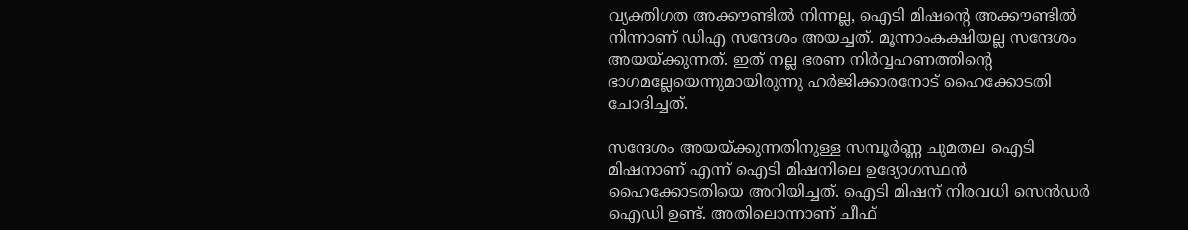വ്യക്തിഗത അക്കൗണ്ടില്‍ നിന്നല്ല, ഐടി മിഷന്റെ അക്കൗണ്ടില്‍ നിന്നാണ് ഡിഎ സന്ദേശം അയച്ചത്. മൂന്നാംകക്ഷിയല്ല സന്ദേശം അയയ്ക്കുന്നത്. ഇത് നല്ല ഭരണ നിര്‍വ്വഹണത്തിന്റെ ഭാഗമല്ലേയെന്നുമായിരുന്നു ഹര്‍ജിക്കാരനോട് ഹൈക്കോടതി ചോദിച്ചത്.

സന്ദേശം അയയ്ക്കുന്നതിനുള്ള സമ്പൂര്‍ണ്ണ ചുമതല ഐടി മിഷനാണ് എന്ന് ഐടി മിഷനിലെ ഉദ്യോഗസ്ഥന്‍ ഹൈക്കോടതിയെ അറിയിച്ചത്. ഐടി മിഷന് നിരവധി സെന്‍ഡര്‍ ഐഡി ഉണ്ട്. അതിലൊന്നാണ് ചീഫ്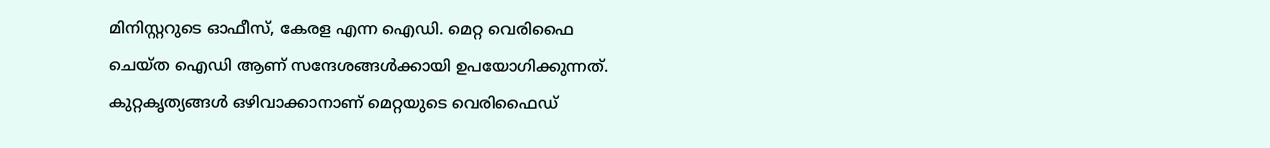മിനിസ്റ്ററുടെ ഓഫീസ്, കേരള എന്ന ഐഡി. മെറ്റ വെരിഫൈ ചെയ്ത ഐഡി ആണ് സന്ദേശങ്ങള്‍ക്കായി ഉപയോഗിക്കുന്നത്. കുറ്റകൃത്യങ്ങള്‍ ഒഴിവാക്കാനാണ് മെറ്റയുടെ വെരിഫൈഡ്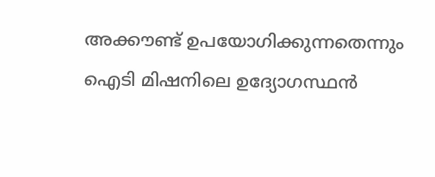അക്കൗണ്ട് ഉപയോഗിക്കുന്നതെന്നും ഐടി മിഷനിലെ ഉദ്യോഗസ്ഥന്‍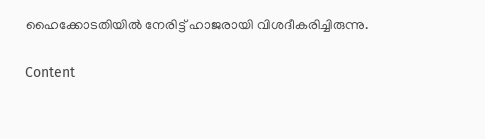ഹൈക്കോടതിയില്‍ നേരിട്ട് ഹാജരായി വിശദീകരിച്ചിരുന്നു.

Content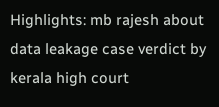Highlights: mb rajesh about data leakage case verdict by kerala high court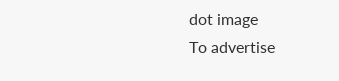dot image
To advertise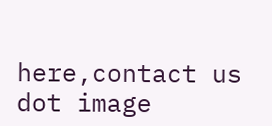here,contact us
dot image